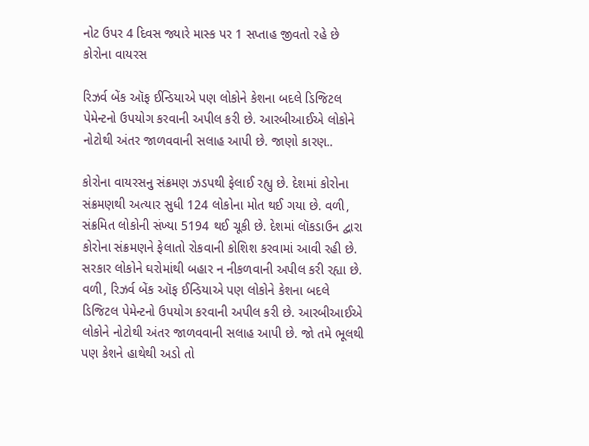નોટ ઉપર 4 દિવસ જ્યારે માસ્ક પર 1 સપ્તાહ જીવતો રહે છે કોરોના વાયરસ

રિઝર્વ બેંક ઑફ ઈન્ડિયાએ પણ લોકોને કેશના બદલે ડિજિટલ પેમેન્ટનો ઉપયોગ કરવાની અપીલ કરી છે. આરબીઆઈએ લોકોને નોટોથી અંતર જાળવવાની સલાહ આપી છે. જાણો કારણ..

કોરોના વાયરસનુ સંક્રમણ ઝડપથી ફેલાઈ રહ્યુ છે. દેશમાં કોરોના સંક્રમણથી અત્યાર સુધી 124 લોકોના મોત થઈ ગયા છે. વળી, સંક્રમિત લોકોની સંખ્યા 5194 થઈ ચૂકી છે. દેશમાં લૉકડાઉન દ્વારા કોરોના સંક્રમણને ફેલાતો રોકવાની કોશિશ કરવામાં આવી રહી છે. સરકાર લોકોને ઘરોમાંથી બહાર ન નીકળવાની અપીલ કરી રહ્યા છે. વળી, રિઝર્વ બેંક ઑફ ઈન્ડિયાએ પણ લોકોને કેશના બદલે ડિજિટલ પેમેન્ટનો ઉપયોગ કરવાની અપીલ કરી છે. આરબીઆઈએ લોકોને નોટોથી અંતર જાળવવાની સલાહ આપી છે. જો તમે ભૂલથી પણ કેશને હાથેથી અડો તો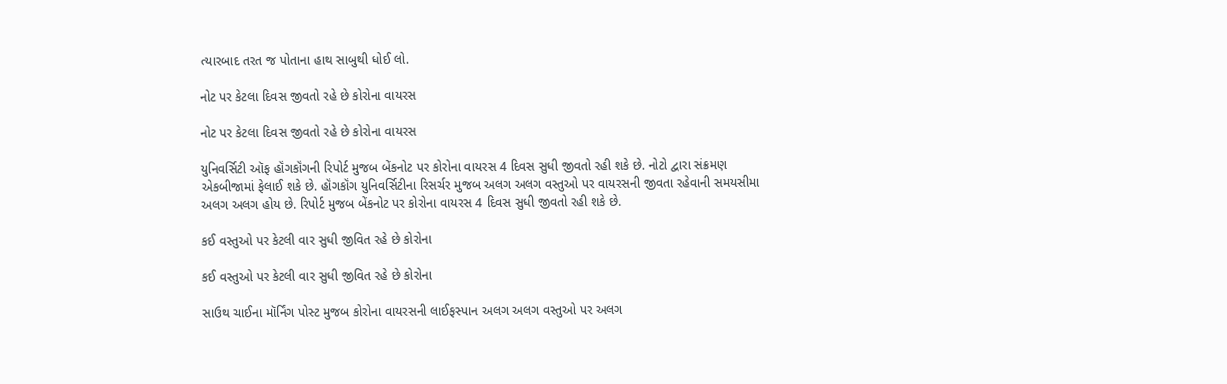ત્યારબાદ તરત જ પોતાના હાથ સાબુથી ધોઈ લો.

નોટ પર કેટલા દિવસ જીવતો રહે છે કોરોના વાયરસ

નોટ પર કેટલા દિવસ જીવતો રહે છે કોરોના વાયરસ

યુનિવર્સિટી ઑફ હૉંગકૉંગની રિપોર્ટ મુજબ બેંકનોટ પર કોરોના વાયરસ 4 દિવસ સુધી જીવતો રહી શકે છે. નોટો દ્વારા સંક્રમણ એકબીજામાં ફેલાઈ શકે છે. હૉંગકૉંગ યુનિવર્સિટીના રિસર્ચર મુજબ અલગ અલગ વસ્તુઓ પર વાયરસની જીવતા રહેવાની સમયસીમા અલગ અલગ હોય છે. રિપોર્ટ મુજબ બેંકનોટ પર કોરોના વાયરસ 4 દિવસ સુધી જીવતો રહી શકે છે.

કઈ વસ્તુઓ પર કેટલી વાર સુધી જીવિત રહે છે કોરોના

કઈ વસ્તુઓ પર કેટલી વાર સુધી જીવિત રહે છે કોરોના

સાઉથ ચાઈના મૉર્નિંગ પોસ્ટ મુજબ કોરોના વાયરસની લાઈફસ્પાન અલગ અલગ વસ્તુઓ પર અલગ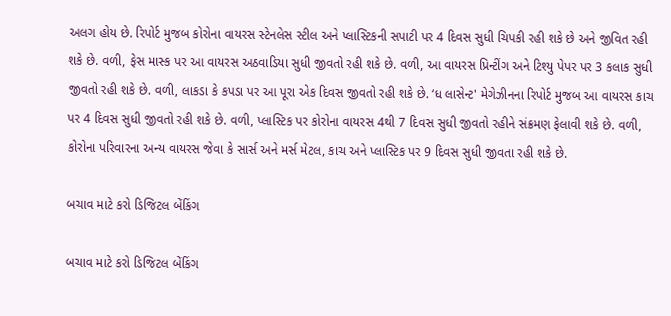અલગ હોય છે. રિપોર્ટ મુજબ કોરોના વાયરસ સ્ટેનલેસ સ્ટીલ અને પ્લાસ્ટિકની સપાટી પર 4 દિવસ સુધી ચિપકી રહી શકે છે અને જીવિત રહી શકે છે. વળી, ફેસ માસ્ક પર આ વાયરસ અઠવાડિયા સુધી જીવતો રહી શકે છે. વળી, આ વાયરસ પ્રિન્ટીંગ અને ટિશ્યુ પેપર પર 3 કલાક સુધી જીવતો રહી શકે છે. વળી, લાકડા કે કપડા પર આ પૂરા એક દિવસ જીવતો રહી શકે છે. ‘ધ લાસેન્ટ' મેગેઝીનના રિપોર્ટ મુજબ આ વાયરસ કાચ પર 4 દિવસ સુધી જીવતો રહી શકે છે. વળી, પ્લાસ્ટિક પર કોરોના વાયરસ 4થી 7 દિવસ સુધી જીવતો રહીને સંક્રમણ ફેલાવી શકે છે. વળી, કોરોના પરિવારના અન્ય વાયરસ જેવા કે સાર્સ અને મર્સ મેટલ, કાચ અને પ્લાસ્ટિક પર 9 દિવસ સુધી જીવતા રહી શકે છે.

બચાવ માટે કરો ડિજિટલ બેંકિંગ

બચાવ માટે કરો ડિજિટલ બેંકિંગ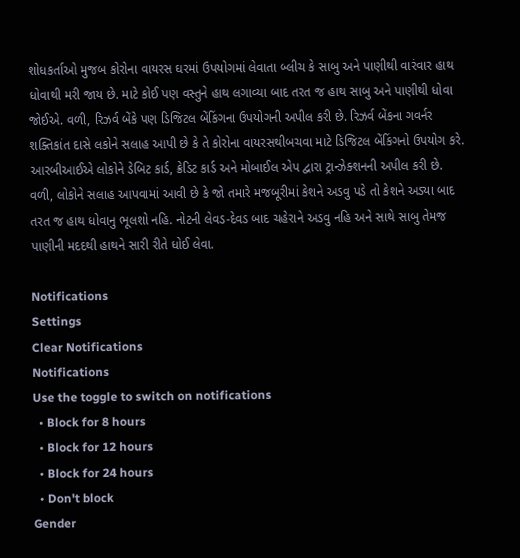શોધકર્તાઓ મુજબ કોરોના વાયરસ ઘરમાં ઉપયોગમાં લેવાતા બ્લીચ કે સાબુ અને પાણીથી વારંવાર હાથ ધોવાથી મરી જાય છે. માટે કોઈ પણ વસ્તુને હાથ લગાવ્યા બાદ તરત જ હાથ સાબુ અને પાણીથી ધોવા જોઈએ. વળી, રિઝર્વ બેંકે પણ ડિજિટલ બેંકિંગના ઉપયોગની અપીલ કરી છે. રિઝર્વ બેંકના ગવર્નર શક્તિકાંત દાસે લકોને સલાહ આપી છે કે તે કોરોના વાયરસથીબચવા માટે ડિજિટલ બેંકિંગનો ઉપયોગ કરે. આરબીઆઈએ લોકોને ડેબિટ કાર્ડ, ક્રેડિટ કાર્ડ અને મોબાઈલ એપ દ્વારા ટ્રાન્ઝેક્શનની અપીલ કરી છે. વળી, લોકોને સલાહ આપવામાં આવી છે કે જો તમારે મજબૂરીમાં કેશને અડવુ પડે તો કેશને અડ્યા બાદ તરત જ હાથ ધોવાનુ ભૂલશો નહિ. નોટની લેવડ-દેવડ બાદ ચહેરાને અડવુ નહિ અને સાથે સાબુ તેમજ પાણીની મદદથી હાથને સારી રીતે ધોઈ લેવા.

Notifications
Settings
Clear Notifications
Notifications
Use the toggle to switch on notifications
  • Block for 8 hours
  • Block for 12 hours
  • Block for 24 hours
  • Don't block
Gender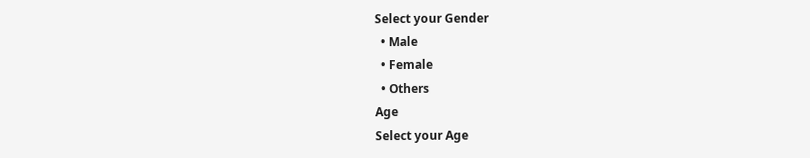Select your Gender
  • Male
  • Female
  • Others
Age
Select your Age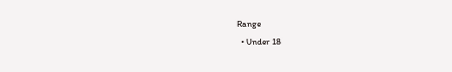Range
  • Under 18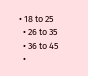• 18 to 25
  • 26 to 35
  • 36 to 45
  •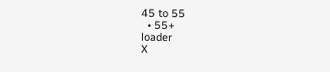45 to 55
  • 55+
loader
X